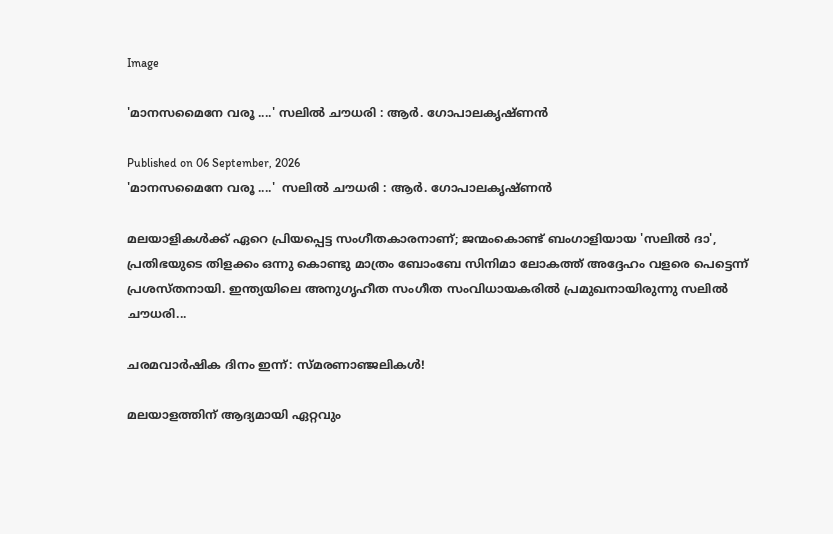Image

'മാനസമൈനേ വരൂ ....' സലിൽ ചൗധരി : ആർ. ഗോപാലകൃഷ്ണൻ

Published on 06 September, 2026
'മാനസമൈനേ വരൂ ....'  സലിൽ ചൗധരി : ആർ. ഗോപാലകൃഷ്ണൻ

മലയാളികൾക്ക് ഏറെ പ്രിയപ്പെട്ട സംഗീതകാരനാണ്; ജന്മംകൊണ്ട് ബംഗാളിയായ 'സലിൽ ദാ', പ്രതിഭയുടെ തിളക്കം ഒന്നു കൊണ്ടു മാത്രം ബോംബേ സിനിമാ ലോകത്ത് അദ്ദേഹം വളരെ പെട്ടെന്ന് പ്രശസ്തനായി. ഇന്ത്യയിലെ അനുഗൃഹീത സംഗീത സംവിധായകരിൽ പ്രമുഖനായിരുന്നു സലിൽ ചൗധരി...

ചരമവാർഷിക ദിനം ഇന്ന്: സ്മരണാഞ്ജലികൾ!

മലയാളത്തിന് ആദ്യമായി ഏറ്റവും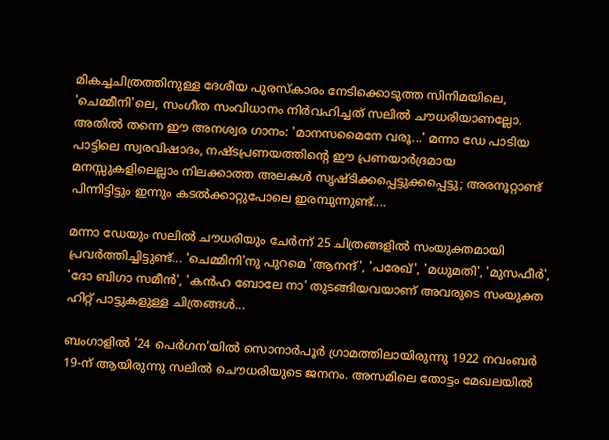മികച്ചചിത്രത്തിനുള്ള ദേശീയ പുരസ്‌കാരം നേടിക്കൊടുത്ത സിനിമയിലെ, 'ചെമ്മീനി'ലെ, സംഗീത സംവിധാനം നിർവഹിച്ചത് സലിൽ ചൗധരിയാണല്ലോ. അതിൽ തന്നെ ഈ അനശ്വര ഗാനം: 'മാനസമൈനേ വരൂ...' മന്നാ ഡേ പാടിയ പാട്ടിലെ സ്വരവിഷാദം, നഷ്ടപ്രണയത്തിൻ്റെ ഈ പ്രണയാര്‍ദ്രമായ മനസ്സുകളിലെല്ലാം നിലക്കാത്ത അലകൾ സൃഷ്ടിക്കപ്പെട്ടുക്കപ്പെട്ടു; അരനൂറ്റാണ്ട് പിന്നിട്ടിട്ടും ഇന്നും കടല്‍ക്കാറ്റുപോലെ ഇരമ്പുന്നുണ്ട്....

മന്നാ ഡേയും സലിൽ ചൗധരിയും ചേർന്ന് 25 ചിത്രങ്ങളിൽ സംയുക്തമായി പ്രവർത്തിച്ചിട്ടുണ്ട്... 'ചെമ്മിനി'നു പുറമെ 'ആനന്ദ്', 'പരേഖ്', 'മധുമതി', 'മുസഫീർ', 'ദോ ബിഗാ സമീൻ', 'കൻഹ ബോലേ നാ' തുടങ്ങിയവയാണ് അവരുടെ സംയുക്ത ഹിറ്റ് പാട്ടുകളുള്ള ചിത്രങ്ങൾ...

ബംഗാളിൽ '24 പെർഗന'യിൽ സൊനാർപൂർ ഗ്രാമത്തിലായിരുന്നു 1922 നവംബർ 19-ന്‌ ആയിരുന്നു സലിൽ ചൌധരിയുടെ ജനനം. അസമിലെ തോട്ടം മേഖലയിൽ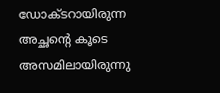ഡോക്ടറായിരുന്ന അച്ഛന്റെ കൂടെ അസമിലായിരുന്നു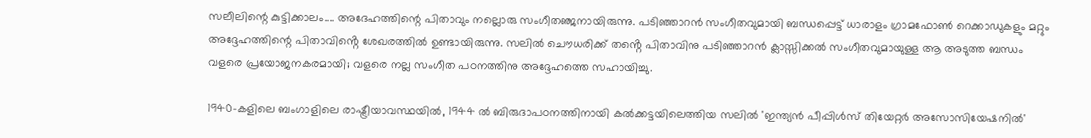സലീലിന്റെ കുട്ടിക്കാലം.... അദേഹത്തിന്റെ പിതാവും നല്ലൊരു സംഗീതഞ്ജനായിരുന്നു. പടിഞ്ഞാറൻ സംഗീതവുമായി ബന്ധപ്പെട്ട് ധാരാളം ഗ്രാമഫോൺ റെക്കാഡുകളും മറ്റും അദ്ദേഹത്തിന്റെ പിതാവിൻ്റെ ശേഖരത്തിൽ ഉണ്ടായിരുന്നു. സലിൽ ചൌധരിക്ക് തൻ്റെ പിതാവിനു പടിഞ്ഞാറൻ ക്ലാസ്സിക്കൽ സംഗീതവുമായുള്ള ആ അടുത്ത ബന്ധം വളരെ പ്രയോജനകരമായി; വളരെ നല്ല സംഗീത പഠനത്തിനു അദ്ദേഹത്തെ സഹായിച്ചു.

1940-കളിലെ ബംഗാളിലെ രാഷ്ട്രീയാവസ്ഥയിൽ, 1944 ൽ ബിരുദാപഠനത്തിനായി കൽക്കട്ടയിലെത്തിയ സലിൽ 'ഇന്ത്യൻ പീപ്പിൾസ് തിയേറ്റർ അസോസിയേഷനിൽ'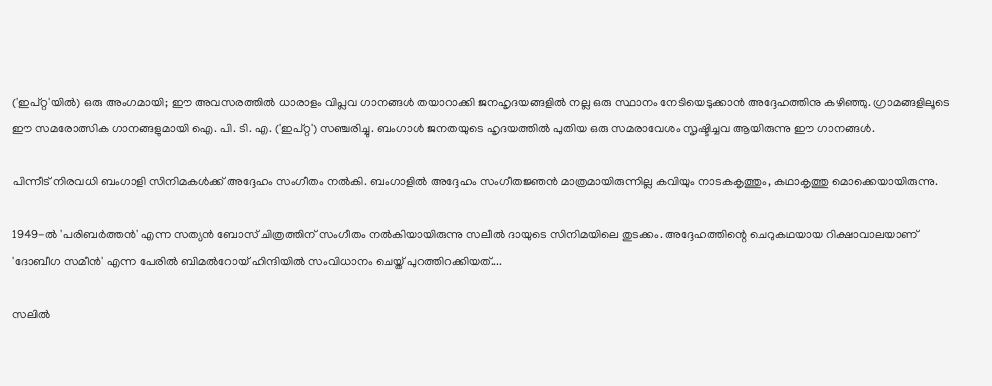('ഇപ്റ്റ'യിൽ) ഒരു അംഗമായി; ഈ അവസരത്തിൽ ധാരാളം വിപ്ലവ ഗാനങ്ങൾ തയാറാക്കി ജനഹൃദയങ്ങളിൽ നല്ല ഒരു സ്ഥാനം നേടിയെടുക്കാൻ അദ്ദേഹത്തിനു കഴിഞ്ഞു. ഗ്രാമങ്ങളിലൂടെ ഈ സമരോത്സിക ഗാനങ്ങളുമായി ഐ. പി. ടി. എ. ('ഇപ്റ്റ') സഞ്ചരിച്ചു. ബംഗാൾ ജനതയുടെ ഹൃദയത്തിൽ പുതിയ ഒരു സമരാവേശം സൃഷ്ടിച്ചവ ആയിരുന്നു ഈ ഗാനങ്ങൾ.

പിന്നീട് നിരവധി ബംഗാളി സിനിമകൾക്ക് അദ്ദേഹം സംഗീതം നൽകി. ബംഗാളിൽ അദ്ദേഹം സംഗീതജ്ഞൻ മാത്രമായിരുന്നില്ല കവിയും നാടകകൃത്തും, കഥാകൃത്തു മൊക്കെയായിരുന്നു.

1949-ൽ 'പരിബർത്തൻ' എന്ന സത്യൻ ബോസ് ചിത്രത്തിന് സംഗീതം നൽകിയായിരുന്നു സലീൽ ദായുടെ സിനിമയിലെ തുടക്കം. അദ്ദേഹത്തിന്റെ ചെറുകഥയായ റിക്ഷാവാലയാണ് 'ദോബീഗ സമീൻ' എന്ന പേരിൽ ബിമൽറോയ് ഹിന്ദിയിൽ സംവിധാനം ചെയ്ത് പുറത്തിറക്കിയത്....

സലിൽ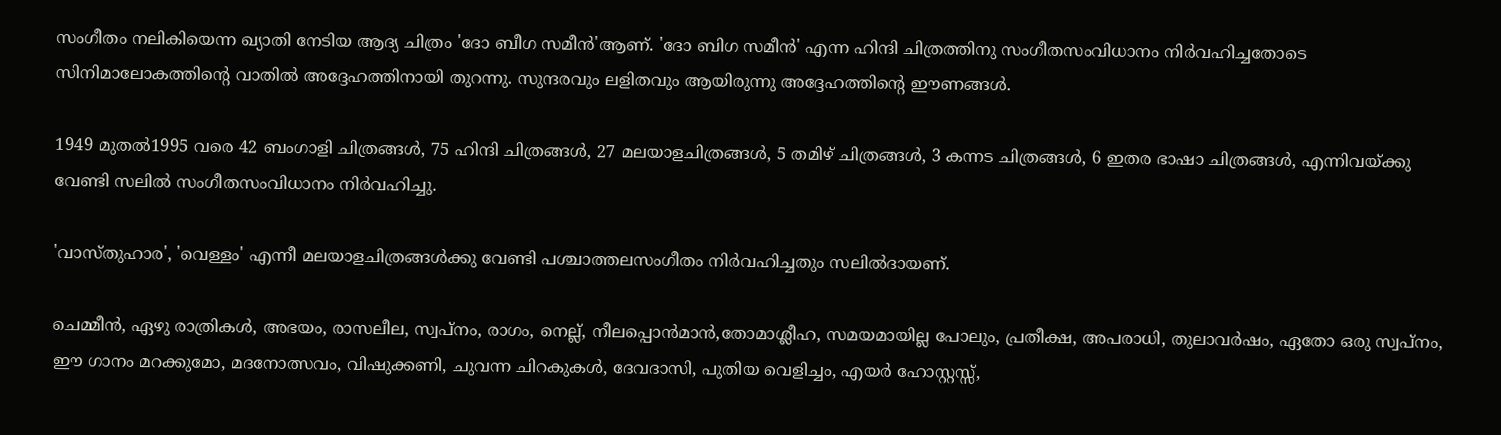സംഗീതം നലികിയെന്ന ഖ്യാതി നേടിയ ആദ്യ ചിത്രം 'ദോ ബീഗ സമീൻ'ആണ്. 'ദോ ബിഗ സമീൻ' എന്ന ഹിന്ദി ചിത്രത്തിനു സംഗീതസംവിധാനം നിർവഹിച്ചതോടെ സിനിമാലോകത്തിന്റെ വാതിൽ അദ്ദേഹത്തിനായി തുറന്നു. സുന്ദരവും ലളിതവും ആയിരുന്നു അദ്ദേഹത്തിന്റെ ഈണങ്ങൾ.

1949 മുതൽ1995 വരെ 42 ബംഗാളി ചിത്രങ്ങൾ, 75 ഹിന്ദി ചിത്രങ്ങൾ, 27 മലയാളചിത്രങ്ങൾ, 5 തമിഴ് ചിത്രങ്ങൾ, 3 കന്നട ചിത്രങ്ങൾ‍, 6 ഇതര ഭാഷാ ചിത്രങ്ങൾ, എന്നിവയ്ക്കു വേണ്ടി സലിൽ സംഗീതസംവിധാനം നിർവഹിച്ചു.

'വാസ്തുഹാര', 'വെള്ളം' എന്നീ മലയാളചിത്രങ്ങൾക്കു വേണ്ടി പശ്ചാത്തലസംഗീതം നിർവഹിച്ചതും സലിൽദായണ്.

ചെമ്മീൻ, ഏഴു രാത്രികൾ, അഭയം, രാസലീല, സ്വപ്നം, രാഗം, നെല്ല്, നീലപ്പൊൻമാൻ‍,തോമാശ്ലീഹ, സമയമായില്ല പോലും, പ്രതീക്ഷ, അപരാധി, തുലാവർഷം, ഏതോ ഒരു സ്വപ്നം, ഈ ഗാനം മറക്കുമോ, മദനോത്സവം, വിഷുക്കണി, ചുവന്ന ചിറകുകൾ, ദേവദാസി, പുതിയ വെളിച്ചം, എയർ ഹോസ്റ്റസ്സ്,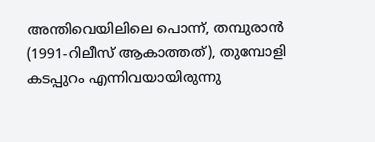അന്തിവെയിലിലെ പൊന്ന്, തമ്പുരാൻ (1991-റിലീസ് ആകാത്തത്), തുമ്പോളി കടപ്പുറം എന്നിവയായിരുന്നു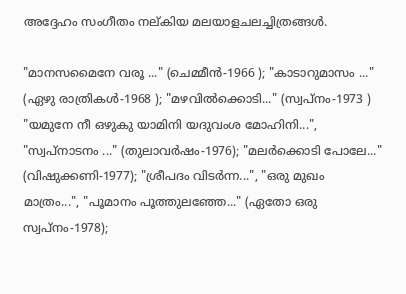അദ്ദേഹം സംഗീതം നല്കിയ മലയാളചലച്ചിത്രങ്ങൾ.

"മാനസമൈനേ വരൂ ..." (ചെമ്മീന്‍-1966 ); "കാടാറുമാസം ..." (ഏഴു രാത്രികള്‍-1968 ); "മഴവിൽക്കൊടി..." (സ്വപ്നം-1973 ) "യമുനേ നീ ഒഴുകു യാമിനി യദുവംശ മോഹിനി...", "സ്വപ്നാടനം ..." (തുലാവർഷം-1976); "മലര്‍ക്കൊടി പോലേ..." (വിഷുക്കണി-1977); "ശ്രീപദം വിടർന്ന...", "ഒരു മുഖം മാത്രം...", "പൂമാനം പൂത്തുലഞ്ഞേ..." (ഏതോ ഒരു സ്വപ്നം-1978);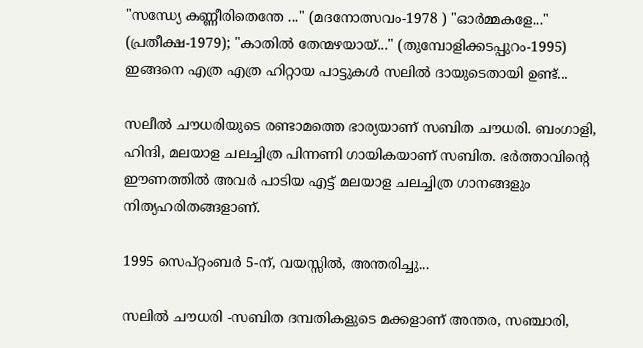"സന്ധ്യേ കണ്ണീരിതെന്തേ ..." (മദനോത്സവം-1978 ) "ഓര്‍മ്മകളേ..." (പ്രതീക്ഷ-1979); "കാതിൽ തേന്മഴയായ്..." (തുമ്പോളിക്കടപ്പുറം-1995) ഇങ്ങനെ എത്ര എത്ര ഹിറ്റായ പാട്ടുകൾ സലിൽ ദായുടെതായി ഉണ്ട്...

സലീൽ ചൗധരിയുടെ രണ്ടാമത്തെ ഭാര്യയാണ് സബിത ചൗധരി. ബംഗാളി, ഹിന്ദി, മലയാള ചലച്ചിത്ര പിന്നണി ഗായികയാണ് സബിത. ഭർത്താവിന്റെ ഈണത്തിൽ അവർ പാടിയ എട്ട് മലയാള ചലച്ചിത്ര ഗാനങ്ങളും നിത്യഹരിതങ്ങളാണ്.

1995 സെപ്റ്റംബർ 5-ന്, വയസ്സിൽ, അന്തരിച്ചു...

സലില്‍ ചൗധരി -സബിത ദമ്പതികളുടെ മക്കളാണ് അന്തര, സഞ്ചാരി,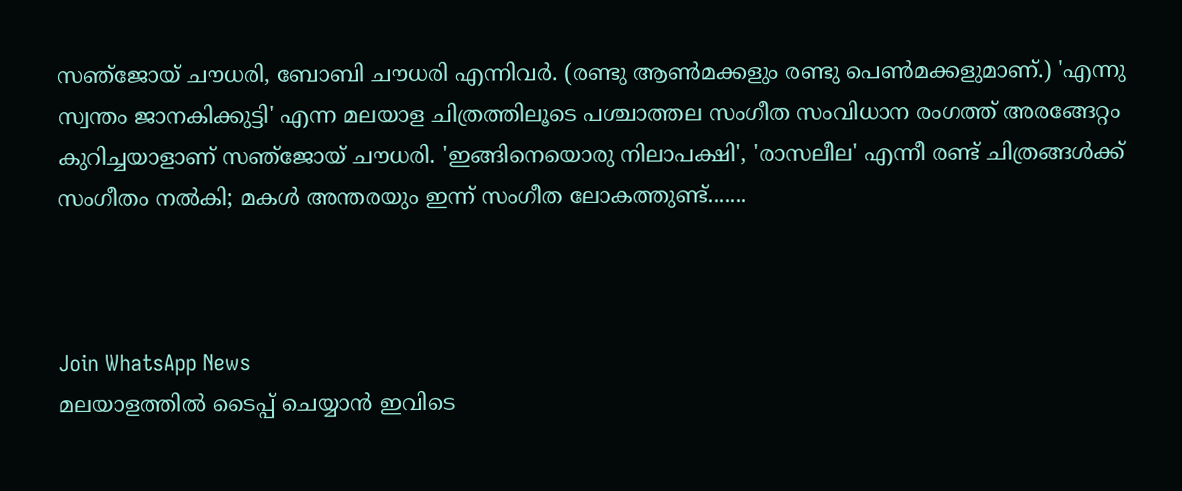സഞ്‌ജോയ് ചൗധരി, ബോബി ചൗധരി എന്നിവർ. (രണ്ടു ആണ്‍മക്കളും രണ്ടു പെണ്‍മക്കളുമാണ്.) 'എന്നു സ്വന്തം ജാനകിക്കുട്ടി' എന്ന മലയാള ചിത്രത്തിലൂടെ പശ്ചാത്തല സംഗീത സംവിധാന രംഗത്ത് അരങ്ങേറ്റം കുറിച്ചയാളാണ് സഞ്‌ജോയ് ചൗധരി. 'ഇങ്ങിനെയൊരു നിലാപക്ഷി', 'രാസലീല' എന്നീ രണ്ട് ചിത്രങ്ങള്‍ക്ക് സംഗീതം നല്‍കി; മകൾ അന്തരയും ഇന്ന് സംഗീത ലോകത്തുണ്ട്.......



Join WhatsApp News
മലയാളത്തില്‍ ടൈപ്പ് ചെയ്യാന്‍ ഇവിടെ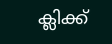ക്ലിക്ക്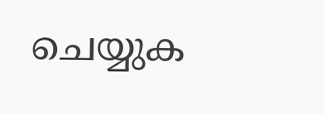ചെയ്യുക